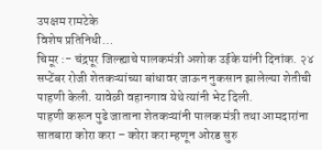उपक्षम रामटेके
विशेष प्रतिनिधी…
चिमूर :- चंद्रपूर जिल्ह्याचे पालकमंत्री अशोक उईके यांनी दिनांक. २४ सप्टेंबर रोजी शेतकऱ्यांच्या बांधावर जाऊन नुकसान झालेल्या शेतीची पाहणी केली. यावेळी वहानगाव येथे त्यांनी भेट दिली.
पाहणी करून पुढे जाताना शेतकऱ्यांनी पालक मंत्री तथा आमदारांना सातबारा कोरा करा – कोरा करा म्हणून ओरड सुरु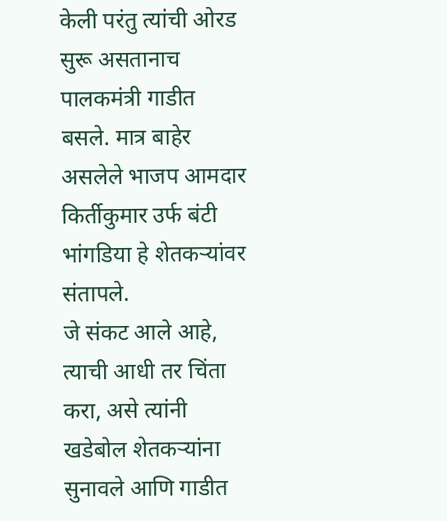केली परंतु त्यांची ओरड सुरू असतानाच पालकमंत्री गाडीत बसले. मात्र बाहेर असलेले भाजप आमदार किर्तीकुमार उर्फ बंटी भांगडिया हे शेतकऱ्यांवर संतापले.
जे संकट आले आहे, त्याची आधी तर चिंता करा, असे त्यांनी खडेबोल शेतकऱ्यांना सुनावले आणि गाडीत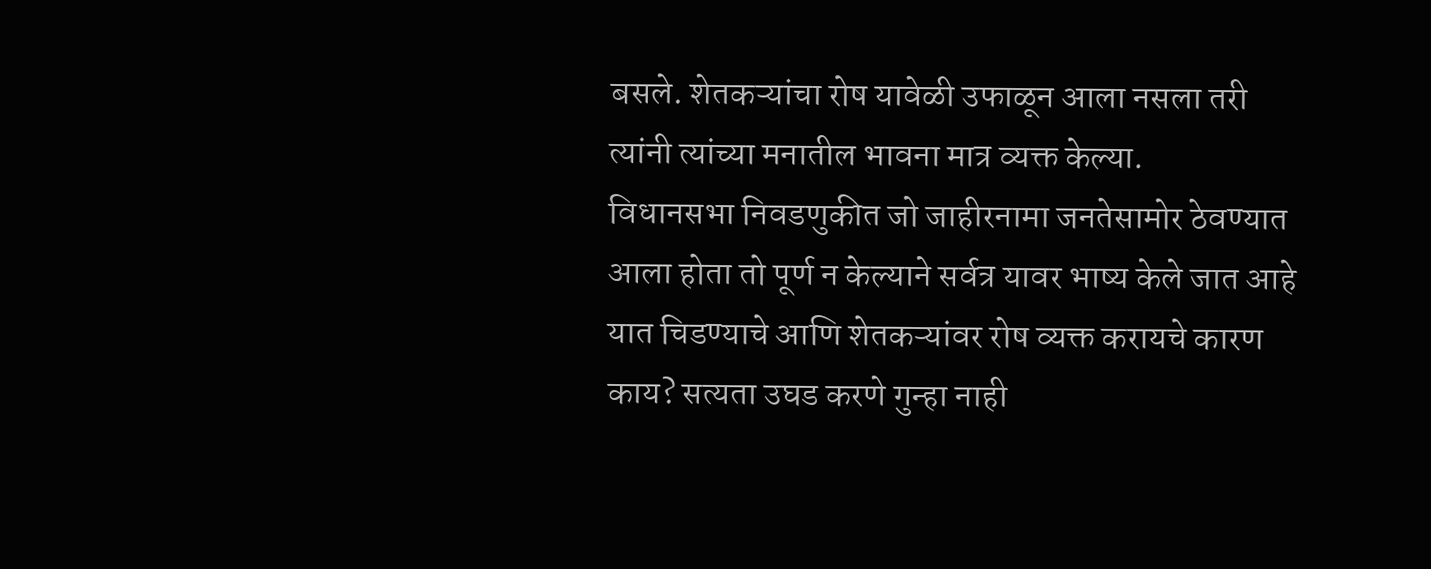बसले. शेतकऱ्यांचा रोष यावेळी उफाळून आला नसला तरी त्यांनी त्यांच्या मनातील भावना मात्र व्यक्त केल्या.
विधानसभा निवडणुकीत जो जाहीरनामा जनतेसामोर ठेवण्यात आला होता तो पूर्ण न केल्याने सर्वत्र यावर भाष्य केले जात आहे यात चिडण्याचे आणि शेतकऱ्यांवर रोष व्यक्त करायचे कारण काय? सत्यता उघड करणे गुन्हा नाही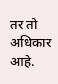तर तो अधिकार आहे.